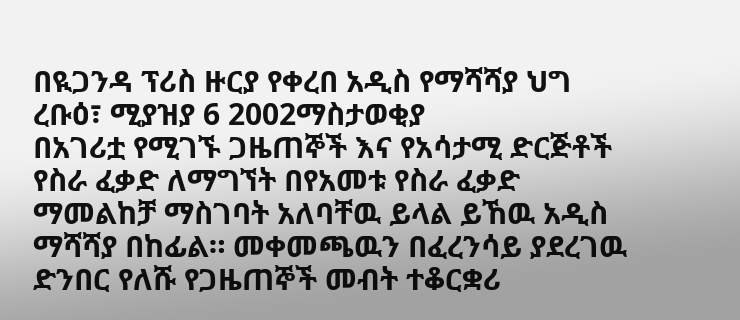በዪጋንዳ ፕሪስ ዙርያ የቀረበ አዲስ የማሻሻያ ህግ
ረቡዕ፣ ሚያዝያ 6 2002ማስታወቂያ
በአገሪቷ የሚገኙ ጋዜጠኞች እና የአሳታሚ ድርጅቶች የስራ ፈቃድ ለማግኘት በየአመቱ የስራ ፈቃድ ማመልከቻ ማስገባት አለባቸዉ ይላል ይኸዉ አዲስ ማሻሻያ በከፊል። መቀመጫዉን በፈረንሳይ ያደረገዉ ድንበር የለሹ የጋዜጠኞች መብት ተቆርቋሪ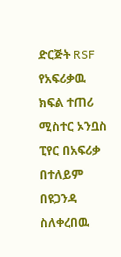ድርጅት RSF የአፍሪቃዉ ክፍል ተጠሪ ሚስተር ኦንቧስ ፒየር በአፍሪቃ በተለይም በዩጋንዳ ስለቀረበዉ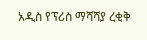አዲስ የፕሪስ ማሻሻያ ረቂቅ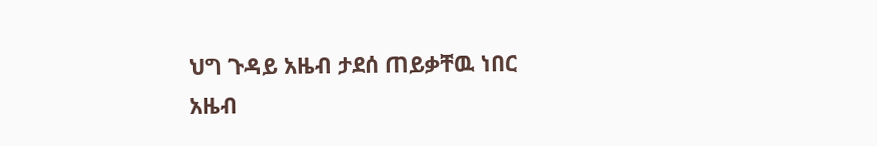ህግ ጉዳይ አዜብ ታደሰ ጠይቃቸዉ ነበር
አዜብ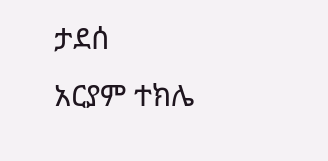ታደሰ
አርያም ተክሌ